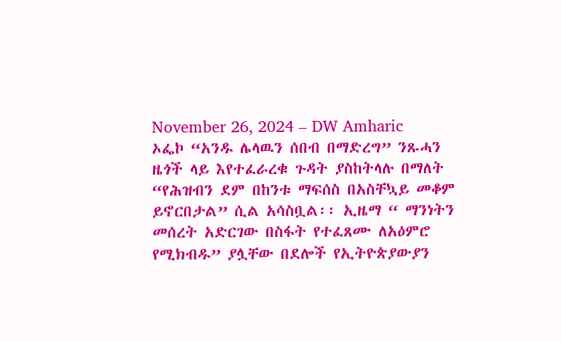November 26, 2024 – DW Amharic
ኦፌኮ “አንዱ ሌላዉን ሰበብ በማድረግ” ንጹሓን ዜጎች ላይ እየተፈራረቁ ጉዳት ያስከትላሉ በማለት “የሕዝብን ደም በከንቱ ማፍሰስ በአስቸኳይ መቆም ይኖርበታል” ሲል አሳስቧል፡፡ ኢዜማ “ ማንነትን መሰረት አድርገው በስፋት የተፈጸሙ ለአዕምሮ የሚክብዱ” ያሏቸው በደሎች የኢትዮጵያውያን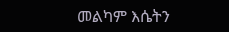መልካም እሴትን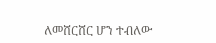ለመሸርሸር ሆን ተብለው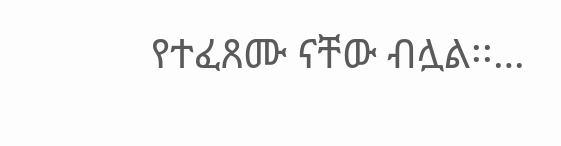የተፈጸሙ ናቸው ብሏል፡፡…